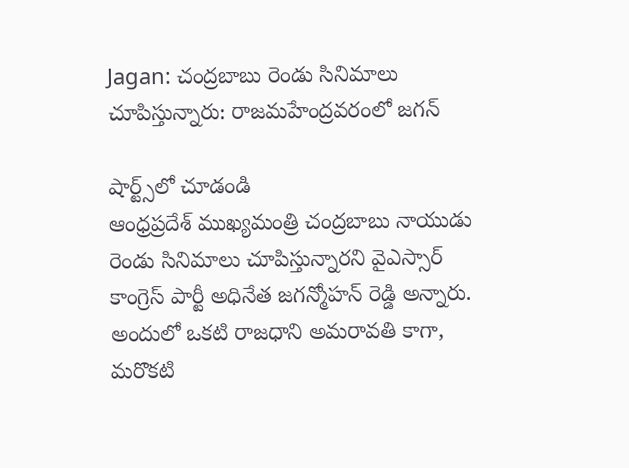Jagan: చంద్రబాబు రెండు సినిమాలు చూపిస్తున్నారు: రాజమహేంద్రవరంలో జగన్

షార్ట్స్‌లో చూడండి
ఆంధ్రప్రదేశ్‌ ముఖ్యమంత్రి చంద్రబాబు నాయుడు రెండు సినిమాలు చూపిస్తున్నారని వైఎస్సార్ కాంగ్రెస్‌ పార్టీ అధినేత జగన్మోహన్‌ రెడ్డి అన్నారు. అందులో ఒకటి రాజధాని అమరావతి కాగా, మరొకటి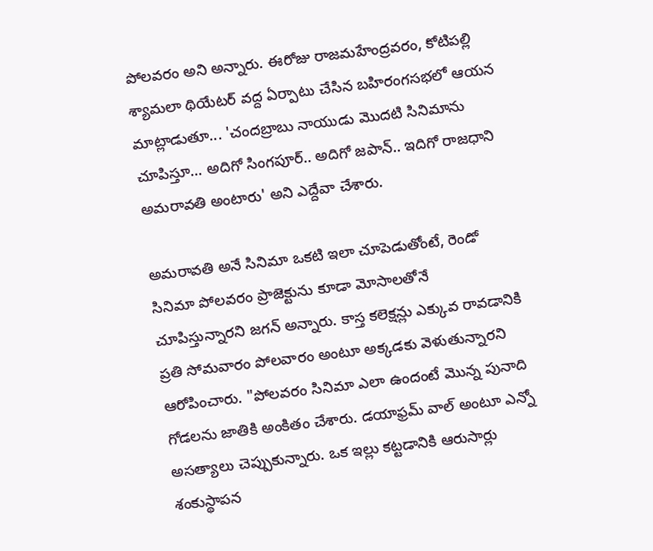పోలవరం అని అన్నారు. ఈరోజు రాజమహేంద్రవరం, కోటిపల్లి శ్యామలా థియేటర్ వద్ద ఏర్పాటు చేసిన బహిరంగసభలో ఆయన మాట్లాడుతూ... 'చందబ్రాబు నాయుడు మొదటి సినిమాను చూపిస్తూ... అదిగో సింగపూర్‌.. అదిగో జపాన్‌.. ఇదిగో రాజధాని అమరావతి అంటారు' అని ఎద్దేవా చేశారు.

అమరావతి అనే సినిమా ఒకటి ఇలా చూపెడుతోంటే, రెండో సినిమా పోలవరం ప్రాజెక్టును కూడా మోసాలతోనే చూపిస్తున్నారని జగన్‌ అన్నారు. కాస్త కలెక్షన్లు ఎక్కువ రావడానికి ప్రతి సోమవారం పోలవారం అంటూ అక్కడకు వెళుతున్నారని ఆరోపించారు. "పోలవరం సినిమా ఎలా ఉందంటే మొన్న పునాది గోడలను జాతికి అంకితం చేశారు. డయాఫ్రమ్ వాల్ అంటూ ఎన్నో అసత్యాలు చెప్పుకున్నారు. ఒక ఇల్లు కట్టడానికి ఆరుసార్లు శంకుస్థాపన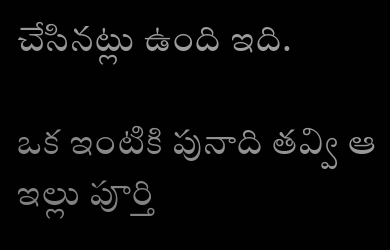చేసినట్లు ఉంది ఇది.

ఒక ఇంటికి పునాది తవ్వి ఆ ఇల్లు పూర్తి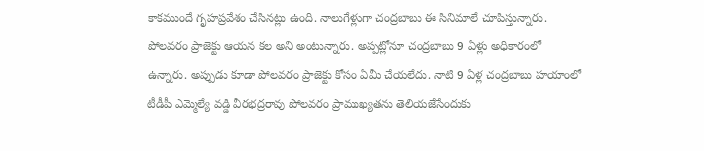కాకముందే గృహప్రవేశం చేసినట్లు ఉంది. నాలుగేళ్లుగా చంద్రబాబు ఈ సినిమాలే చూపిస్తున్నారు. పోలవరం ప్రాజెక్టు ఆయన కల అని అంటున్నారు. అప్పట్లోనూ చంద్రబాబు 9 ఏళ్లు అధికారంలో ఉన్నారు. అప్పుడు కూడా పోలవరం ప్రాజెక్టు కోసం ఏమీ చేయలేదు. నాటి 9 ఏళ్ల చంద్రబాబు హయాంలో టీడీపీ ఎమ్మెల్యే వడ్డి వీరభద్రరావు పోలవరం ప్రాముఖ్యతను తెలియజేసేందుకు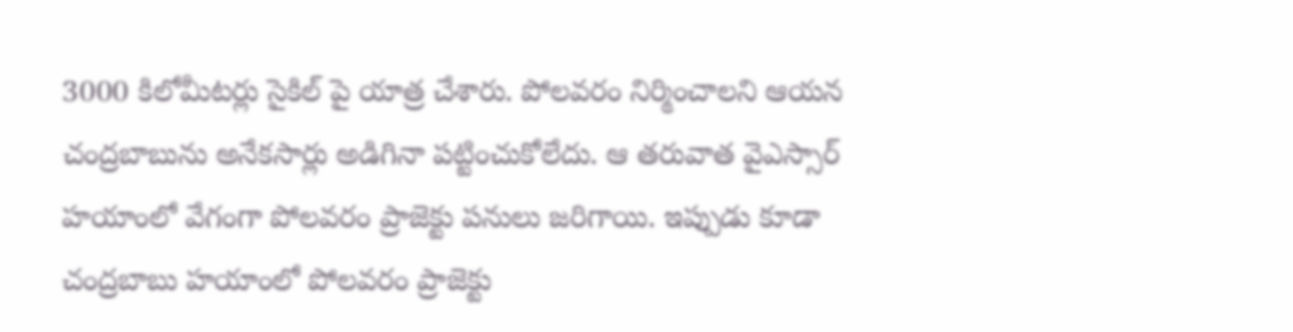3000 కిలోమీటర్లు సైకిల్ పై యాత్ర చేశారు. పోలవరం నిర్మించాలని ఆయన చంద్రబాబును అనేకసార్లు అడిగినా పట్టించుకోలేదు. ఆ తరువాత వైఎస్సార్‌ హయాంలో వేగంగా పోలవరం ప్రాజెక్టు పనులు జరిగాయి. ఇప్పుడు కూడా చంద్రబాబు హయాంలో పోలవరం ప్రాజెక్టు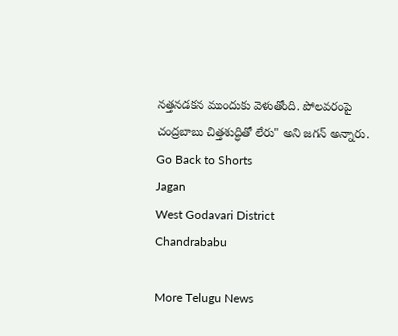నత్తనడకన ముందుకు వెళుతోంది. పోలవరంపై చంద్రబాబు చిత్తశుద్ధితో లేరు" అని జగన్‌ అన్నారు.
Go Back to Shorts
Jagan
West Godavari District
Chandrababu

More Telugu News